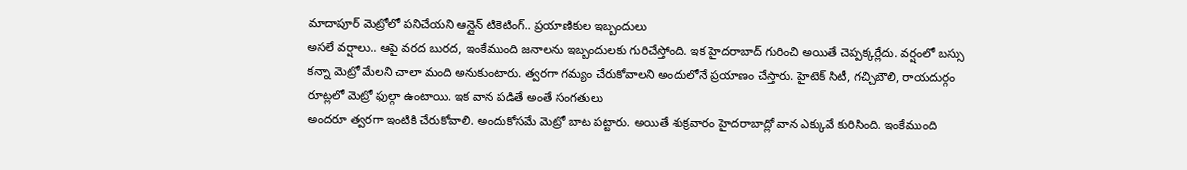మాదాపూర్ మెట్రోలో పనిచేయని ఆన్లైన్ టికెటింగ్.. ప్రయాణికుల ఇబ్బందులు
అసలే వర్షాలు.. ఆపై వరద బురద, ఇంకేముంది జనాలను ఇబ్బందులకు గురిచేస్తోంది. ఇక హైదరాబాద్ గురించి అయితే చెప్పక్కర్లేదు. వర్షంలో బస్సు కన్నా మెట్రో మేలని చాలా మంది అనుకుంటారు. త్వరగా గమ్యం చేరుకోవాలని అందులోనే ప్రయాణం చేస్తారు. హైటెక్ సిటీ, గచ్చిబౌలి, రాయదుర్గం రూట్లలో మెట్రో ఫుల్గా ఉంటాయి. ఇక వాన పడితే అంతే సంగతులు
అందరూ త్వరగా ఇంటికి చేరుకోవాలి. అందుకోసమే మెట్రో బాట పట్టారు. అయితే శుక్రవారం హైదరాబాద్లో వాన ఎక్కువే కురిసింది. ఇంకేముంది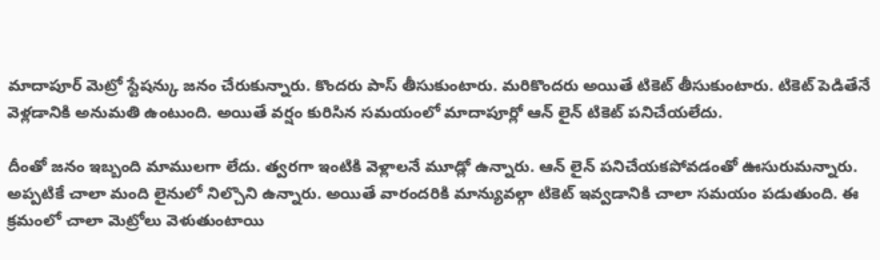మాదాపూర్ మెట్రో స్టేషన్కు జనం చేరుకున్నారు. కొందరు పాస్ తీసుకుంటారు. మరికొందరు అయితే టికెట్ తీసుకుంటారు. టికెట్ పెడితేనే వెళ్లడానికి అనుమతి ఉంటుంది. అయితే వర్షం కురిసిన సమయంలో మాదాపూర్లో ఆన్ లైన్ టికెట్ పనిచేయలేదు.

దీంతో జనం ఇబ్బంది మాములగా లేదు. త్వరగా ఇంటికి వెళ్లాలనే మూడ్లో ఉన్నారు. ఆన్ లైన్ పనిచేయకపోవడంతో ఊసురుమన్నారు. అప్పటికే చాలా మంది లైనులో నిల్చొని ఉన్నారు. అయితే వారందరికి మాన్యువల్గా టికెట్ ఇవ్వడానికి చాలా సమయం పడుతుంది. ఈ క్రమంలో చాలా మెట్రోలు వెళుతుంటాయి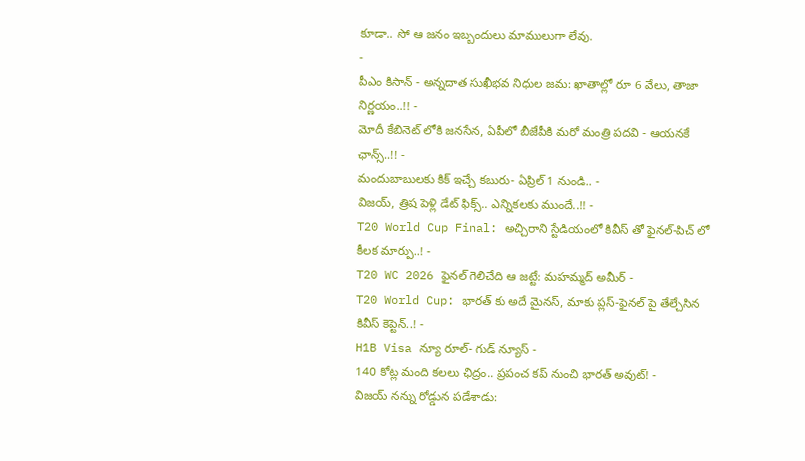కూడా.. సో ఆ జనం ఇబ్బందులు మాములుగా లేవు.
-
పీఎం కిసాన్ - అన్నదాత సుఖీభవ నిధుల జమ: ఖాతాల్లో రూ 6 వేలు, తాజా నిర్ణయం..!! -
మోదీ కేబినెట్ లోకి జనసేన, ఏపీలో బీజేపీకి మరో మంత్రి పదవి - ఆయనకే ఛాన్స్..!! -
మందుబాబులకు కిక్ ఇచ్చే కబురు- ఏప్రిల్ 1 నుండి.. -
విజయ్, త్రిష పెళ్లి డేట్ ఫిక్స్.. ఎన్నికలకు ముందే..!! -
T20 World Cup Final: అచ్చిరాని స్టేడియంలో కివీస్ తో ఫైనల్-పిచ్ లో కీలక మార్పు..! -
T20 WC 2026 ఫైనల్ గెలిచేది ఆ జట్టే: మహమ్మద్ అమీర్ -
T20 World Cup: భారత్ కు అదే మైనస్, మాకు ప్లస్-ఫైనల్ పై తేల్చేసిన కివీస్ కెప్టెన్..! -
H1B Visa న్యూ రూల్- గుడ్ న్యూస్ -
140 కోట్ల మంది కలలు ఛిద్రం.. ప్రపంచ కప్ నుంచి భారత్ అవుట్! -
విజయ్ నన్ను రోడ్డున పడేశాడు: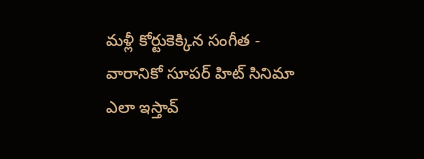మళ్లీ కోర్టుకెక్కిన సంగీత -
వారానికో సూపర్ హిట్ సినిమా ఎలా ఇస్తావ్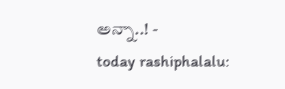అన్నా..! -
today rashiphalalu: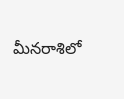మీనరాశిలో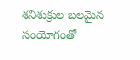శనిశుక్రుల బలమైన సంయోగంతో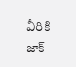వీరికి జాక్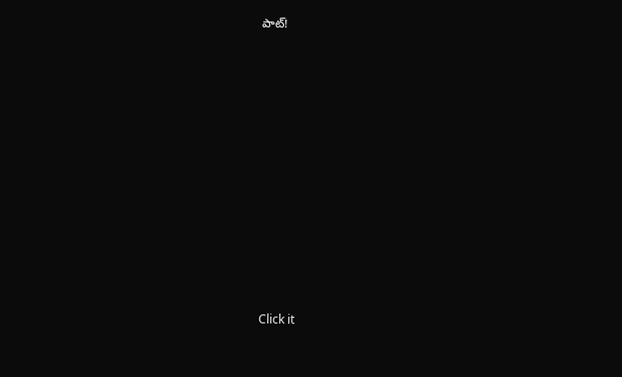పాట్!












Click it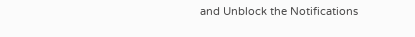and Unblock the Notifications